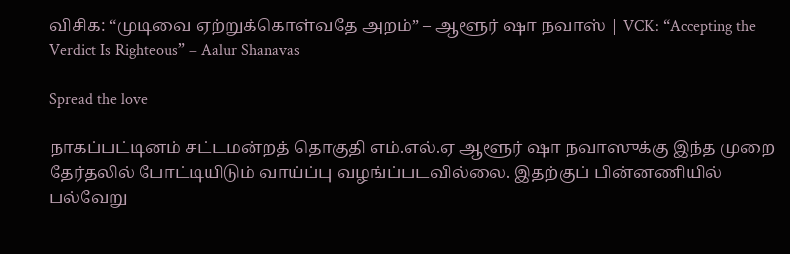விசிக: “முடிவை ஏற்றுக்கொள்வதே அறம்” – ஆளூர் ஷா நவாஸ் | VCK: “Accepting the Verdict Is Righteous” – Aalur Shanavas

Spread the love

நாகப்பட்டினம் சட்டமன்றத் தொகுதி எம்.எல்.ஏ ஆளூர் ஷா நவாஸுக்கு இந்த முறை தேர்தலில் போட்டியிடும் வாய்ப்பு வழங்ப்படவில்லை. இதற்குப் பின்னணியில் பல்வேறு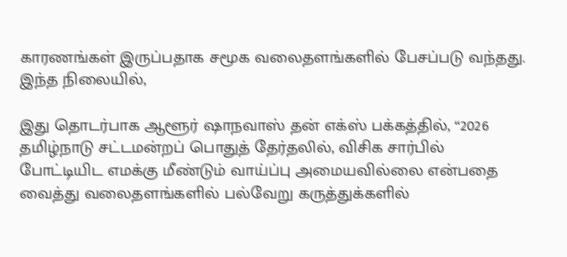காரணங்கள் இருப்பதாக சமூக வலைதளங்களில் பேசப்படு வந்தது. இந்த நிலையில்,

இது தொடர்பாக ஆளூர் ஷாநவாஸ் தன் எக்ஸ் பக்கத்தில், “2026 தமிழ்நாடு சட்டமன்றப் பொதுத் தேர்தலில், விசிக சார்பில் போட்டியிட எமக்கு மீண்டும் வாய்ப்பு அமையவில்லை என்பதை வைத்து வலைதளங்களில் பல்வேறு கருத்துக்களில்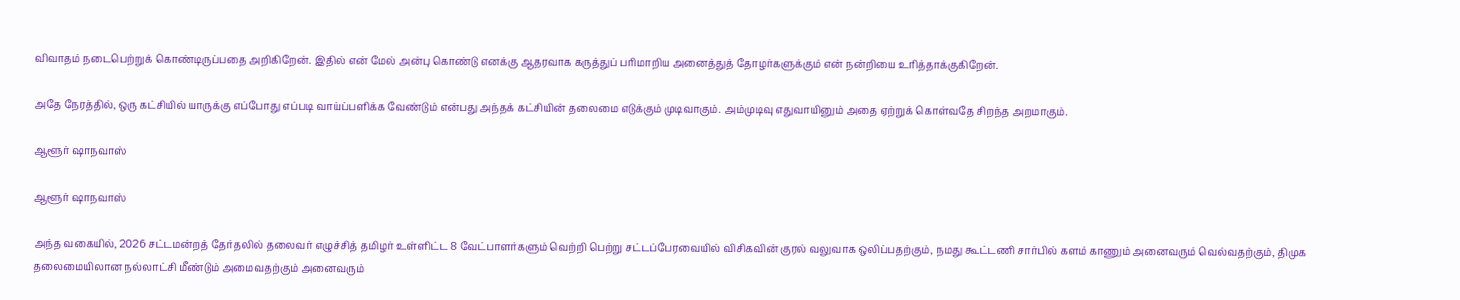விவாதம் நடைபெற்றுக் கொண்டிருப்பதை அறிகிறேன். இதில் என் மேல் அன்பு கொண்டு எனக்கு ஆதரவாக கருத்துப் பரிமாறிய அனைத்துத் தோழர்களுக்கும் என் நன்றியை உரித்தாக்குகிறேன்.

அதே நேரத்தில், ஒரு கட்சியில் யாருக்கு எப்போது எப்படி வாய்ப்பளிக்க வேண்டும் என்பது அந்தக் கட்சியின் தலைமை எடுக்கும் முடிவாகும். அம்முடிவு எதுவாயினும் அதை ஏற்றுக் கொள்வதே சிறந்த அறமாகும்.

ஆளூர் ஷாநவாஸ்

ஆளூர் ஷாநவாஸ்

அந்த வகையில், 2026 சட்டமன்றத் தேர்தலில் தலைவர் எழுச்சித் தமிழர் உள்ளிட்ட 8 வேட்பாளர்களும் வெற்றி பெற்று சட்டப்பேரவையில் விசிகவின் குரல் வலுவாக ஒலிப்பதற்கும், நமது கூட்டணி சார்பில் களம் காணும் அனைவரும் வெல்வதற்கும், திமுக தலைமையிலான நல்லாட்சி மீண்டும் அமைவதற்கும் அனைவரும்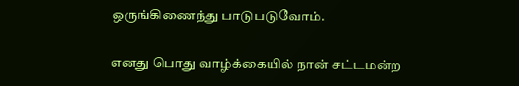ஒருங்கிணைந்து பாடுபடுவோம்.

எனது பொது வாழ்க்கையில் நான் சட்டமன்ற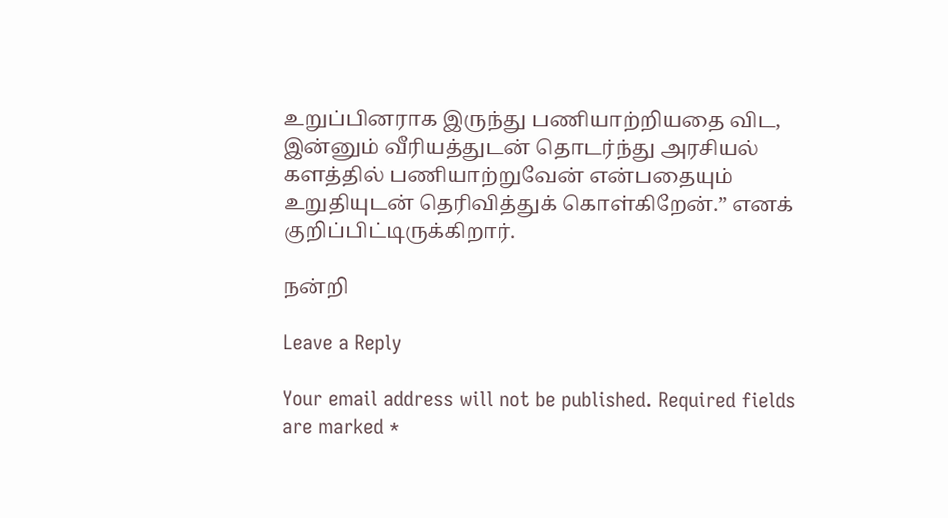உறுப்பினராக இருந்து பணியாற்றியதை விட, இன்னும் வீரியத்துடன் தொடர்ந்து அரசியல் களத்தில் பணியாற்றுவேன் என்பதையும் உறுதியுடன் தெரிவித்துக் கொள்கிறேன்.” எனக் குறிப்பிட்டிருக்கிறார்.

நன்றி

Leave a Reply

Your email address will not be published. Required fields are marked *